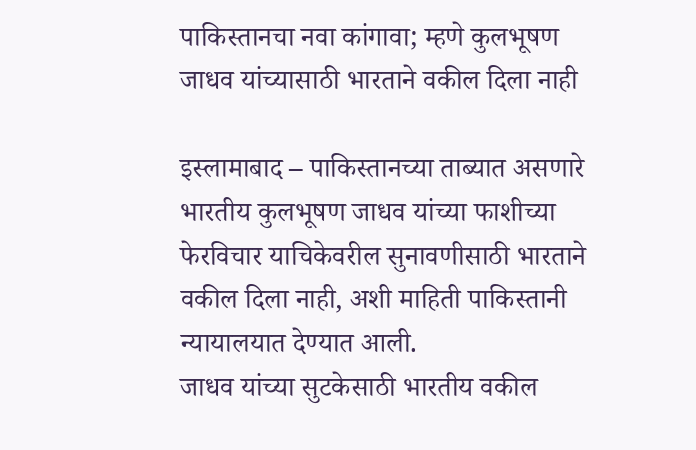पाकिस्तानचा नवा कांगावा; म्हणे कुलभूषण जाधव यांच्यासाठी भारताने वकील दिला नाही

इस्लामाबाद – पाकिस्तानच्या ताब्यात असणारे भारतीय कुलभूषण जाधव यांच्या फाशीच्या फेरविचार याचिकेवरील सुनावणीसाठी भारताने वकील दिला नाही, अशी माहिती पाकिस्तानी न्यायालयात देण्यात आली.
जाधव यांच्या सुटकेसाठी भारतीय वकील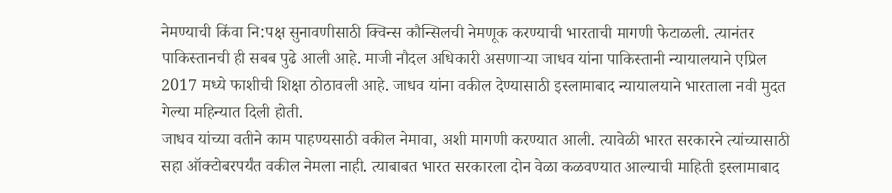नेमण्याची किंवा नि:पक्ष सुनावणीसाठी क्विन्स कौन्सिलची नेमणूक करण्याची भारताची मागणी फेटाळली. त्यानंतर पाकिस्तानची ही सबब पुढे आली आहे. माजी नौदल अधिकारी असणाऱ्या जाधव यांना पाकिस्तानी न्यायालयाने एप्रिल 2017 मध्ये फाशीची शिक्षा ठोठावली आहे. जाधव यांना वकील देण्यासाठी इस्लामाबाद न्यायालयाने भारताला नवी मुदत गेल्या महिन्यात दिली होती.
जाधव यांच्या वतीने काम पाहण्यसाठी वकील नेमावा, अशी मागणी करण्यात आली. त्यावेळी भारत सरकारने त्यांच्यासाठी सहा ऑक्टोबरपर्यंत वकील नेमला नाही. त्याबाबत भारत सरकारला दोन वेळा कळवण्यात आल्याची माहिती इस्लामाबाद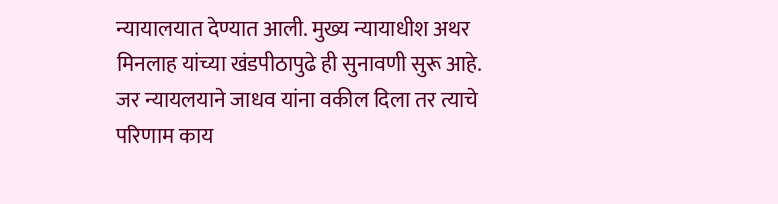न्यायालयात देण्यात आली. मुख्य न्यायाधीश अथर मिनलाह यांच्या खंडपीठापुढे ही सुनावणी सुरू आहे.
जर न्यायलयाने जाधव यांना वकील दिला तर त्याचे परिणाम काय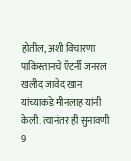होतील, अशी विचारणा पाकिस्तानचे ऍटर्नी जनरल खलीद जावेद खान यांच्याकडे मीनलाह यांनी केली. त्यानंतर ही सुनावणी 9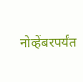नोव्हेंबरपर्यंत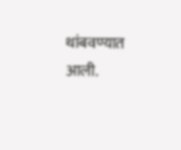थांबवण्यात आली.